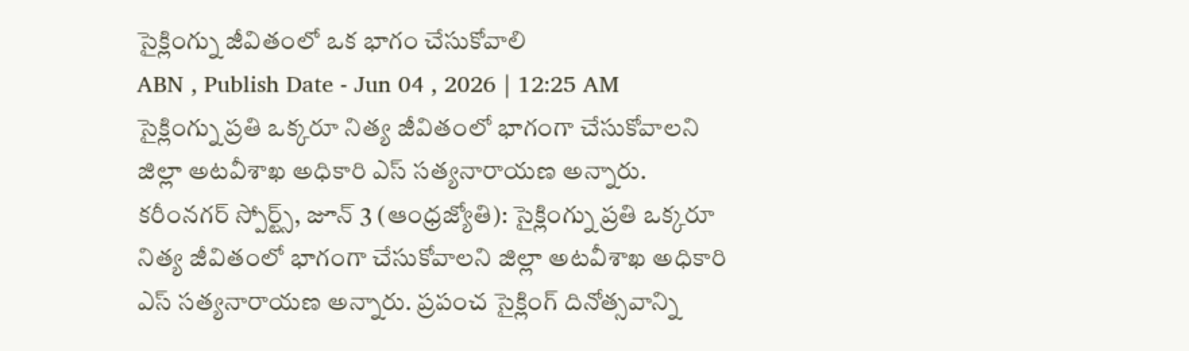సైక్లింగ్ను జీవితంలో ఒక భాగం చేసుకోవాలి
ABN , Publish Date - Jun 04 , 2026 | 12:25 AM
సైక్లింగ్ను ప్రతి ఒక్కరూ నిత్య జీవితంలో భాగంగా చేసుకోవాలని జిల్లా అటవీశాఖ అధికారి ఎస్ సత్యనారాయణ అన్నారు.
కరీంనగర్ స్పోర్ట్స్, జూన్ 3 (ఆంధ్రజ్యోతి): సైక్లింగ్ను ప్రతి ఒక్కరూ నిత్య జీవితంలో భాగంగా చేసుకోవాలని జిల్లా అటవీశాఖ అధికారి ఎస్ సత్యనారాయణ అన్నారు. ప్రపంచ సైక్లింగ్ దినోత్సవాన్ని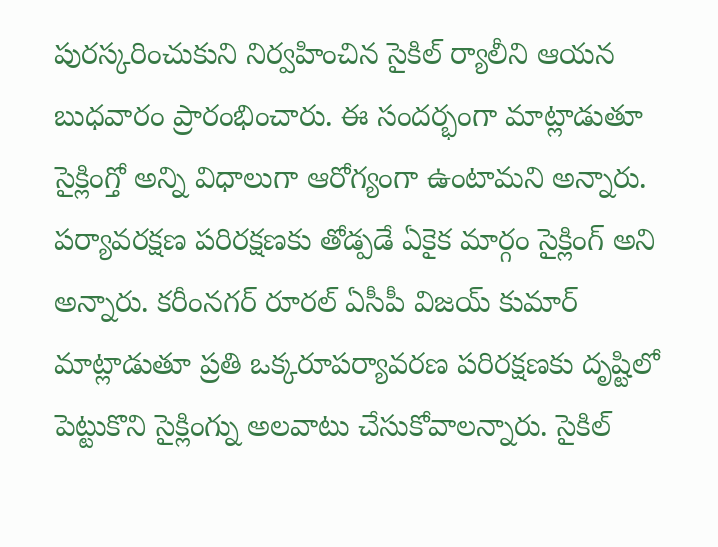పురస్కరించుకుని నిర్వహించిన సైకిల్ ర్యాలీని ఆయన బుధవారం ప్రారంభించారు. ఈ సందర్భంగా మాట్లాడుతూ సైక్లింగ్తో అన్ని విధాలుగా ఆరోగ్యంగా ఉంటామని అన్నారు. పర్యావరక్షణ పరిరక్షణకు తోడ్పడే ఏకైక మార్గం సైక్లింగ్ అని అన్నారు. కరీంనగర్ రూరల్ ఏసీపీ విజయ్ కుమార్ మాట్లాడుతూ ప్రతి ఒక్కరూపర్యావరణ పరిరక్షణకు దృష్టిలో పెట్టుకొని సైక్లింగ్ను అలవాటు చేసుకోవాలన్నారు. సైకిల్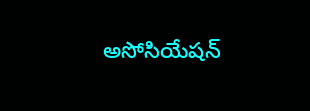అసోసియేషన్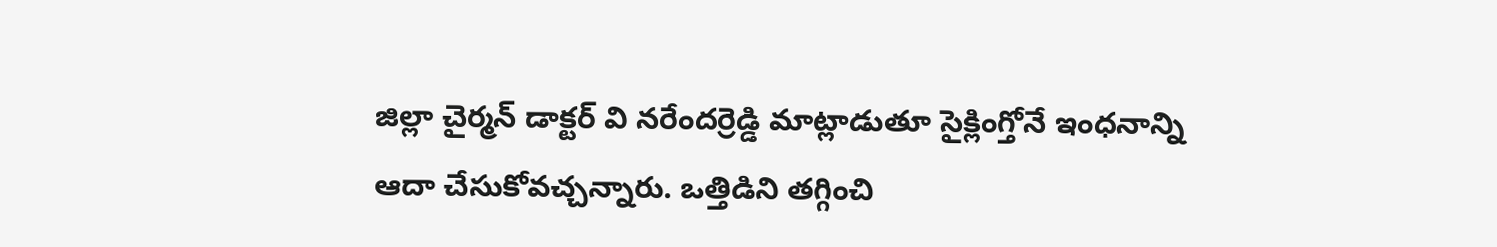జిల్లా చైర్మన్ డాక్టర్ వి నరేందర్రెడ్డి మాట్లాడుతూ సైక్లింగ్తోనే ఇంధనాన్ని ఆదా చేసుకోవచ్చన్నారు. ఒత్తిడిని తగ్గించి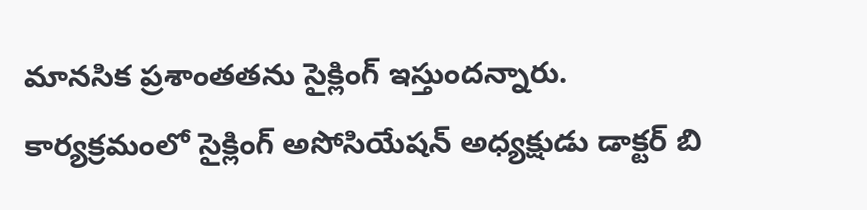మానసిక ప్రశాంతతను సైక్లింగ్ ఇస్తుందన్నారు. కార్యక్రమంలో సైక్లింగ్ అసోసియేషన్ అధ్యక్షుడు డాక్టర్ బి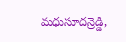మధుసూదన్రెడ్డి,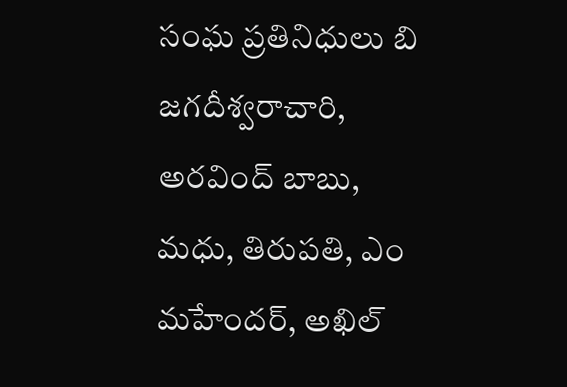సంఘ ప్రతినిధులు బి జగదీశ్వరాచారి, అరవింద్ బాబు, మధు, తిరుపతి, ఎం మహేందర్, అఖిల్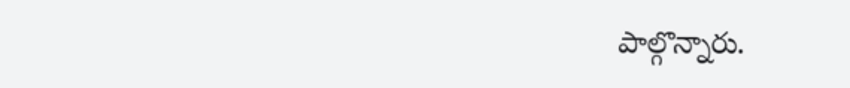పాల్గొన్నారు.